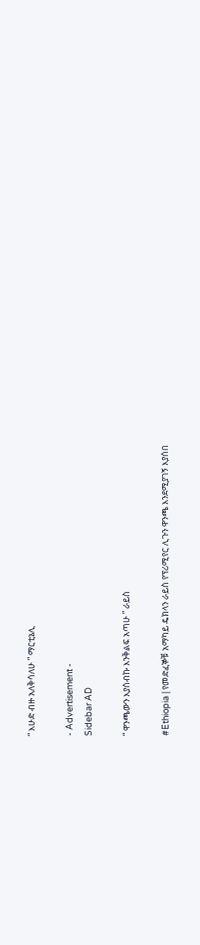“ እሁድ ብዙ አለቅሳለሁ ” ማርቲኔሊ

- Advertisement -
Sidebar AD

“ ዋንጫውን እያሰብኩ እንቅልፍ አጣሁ ” ራይስ

#Ethiopia | የመድፈኞቹ አማካይ ዴክላን ራይስ የፕሪሚየር ሊጉን ዋንጫ እንደሚያገኝ እያሰበ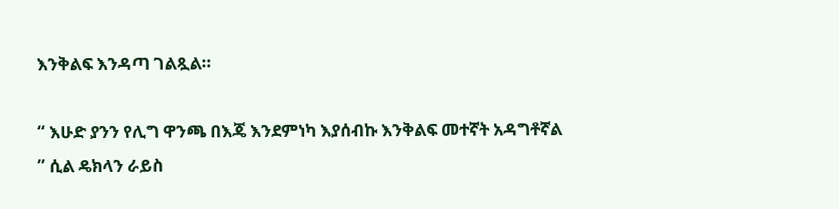እንቅልፍ እንዳጣ ገልጿል።

“ እሁድ ያንን የሊግ ዋንጫ በእጄ እንደምነካ እያሰብኩ እንቅልፍ መተኛት አዳግቶኛል ” ሲል ዴክላን ራይስ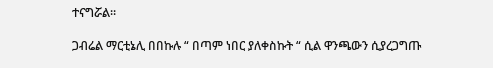ተናግሯል።

ጋብሬል ማርቲኔሊ በበኩሉ “ በጣም ነበር ያለቀስኩት “ ሲል ዋንጫውን ሲያረጋግጡ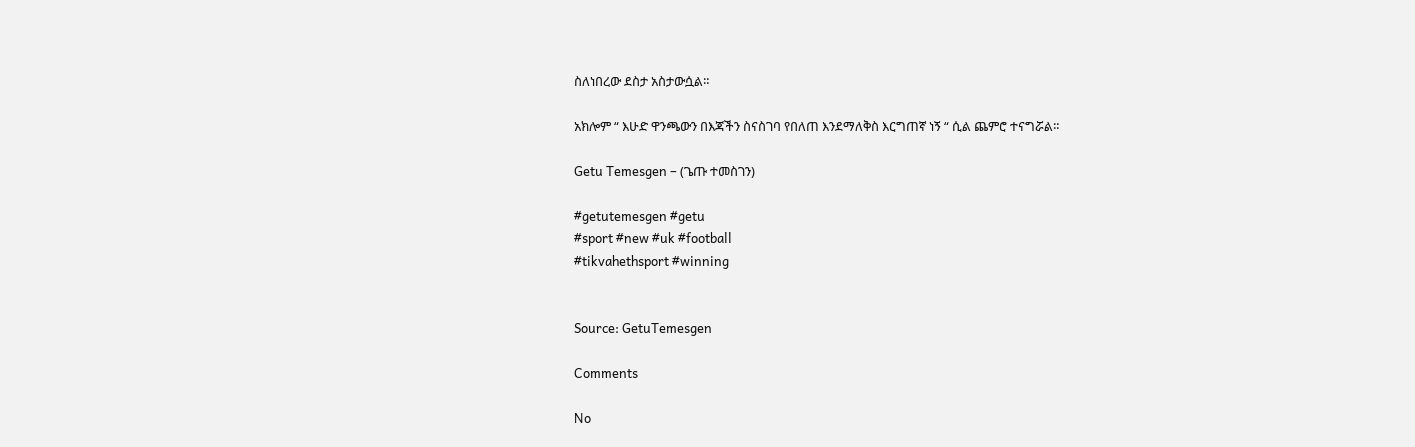ስለነበረው ደስታ አስታውሷል።

አክሎም “ እሁድ ዋንጫውን በእጃችን ስናስገባ የበለጠ እንደማለቅስ እርግጠኛ ነኝ “ ሲል ጨምሮ ተናግሯል።

Getu Temesgen – (ጌጡ ተመስገን)

#getutemesgen #getu
#sport #new #uk #football
#tikvahethsport #winning


Source: GetuTemesgen

Comments

No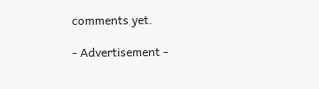comments yet.

- Advertisement -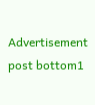Advertisement post bottom1